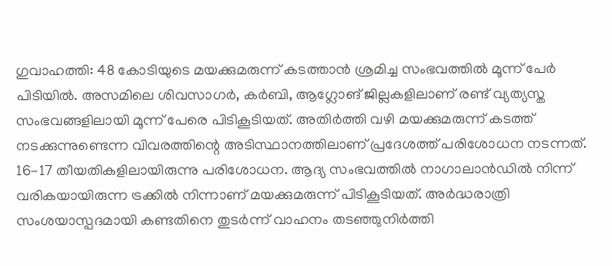ഗുവാഹത്തി: 48 കോടിയുടെ മയക്കുമരുന്ന് കടത്താൻ ശ്രമിച്ച സംഭവത്തിൽ മൂന്ന് പേർ പിടിയിൽ. അസമിലെ ശിവസാഗർ, കർബി, ആഗ്ലോങ് ജില്ലകളിലാണ് രണ്ട് വ്യത്യസ്ത സംഭവങ്ങളിലായി മൂന്ന് പേരെ പിടികൂടിയത്. അതിർത്തി വഴി മയക്കുമരുന്ന് കടത്ത് നടക്കുന്നുണ്ടെന്ന വിവരത്തിന്റെ അടിസ്ഥാനത്തിലാണ് പ്രദേശത്ത് പരിശോധന നടന്നത്.
16-17 തീയതികളിലായിരുന്നു പരിശോധന. ആദ്യ സംഭവത്തിൽ നാഗാലാൻഡിൽ നിന്ന് വരികയായിരുന്ന ട്രക്കിൽ നിന്നാണ് മയക്കുമരുന്ന് പിടികൂടിയത്. അർദ്ധരാത്രി സംശയാസ്പദമായി കണ്ടതിനെ തുടർന്ന് വാഹനം തടഞ്ഞുനിർത്തി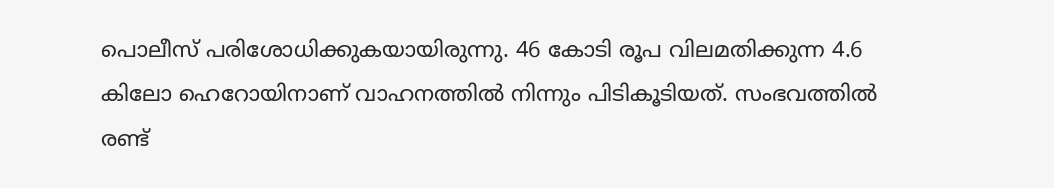പൊലീസ് പരിശോധിക്കുകയായിരുന്നു. 46 കോടി രൂപ വിലമതിക്കുന്ന 4.6 കിലോ ഹെറോയിനാണ് വാഹനത്തിൽ നിന്നും പിടികൂടിയത്. സംഭവത്തിൽ രണ്ട്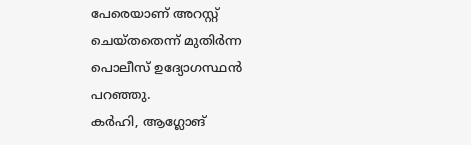പേരെയാണ് അറസ്റ്റ് ചെയ്തതെന്ന് മുതിർന്ന പൊലീസ് ഉദ്യോഗസ്ഥൻ പറഞ്ഞു.
കർഹി, ആഗ്ലോങ്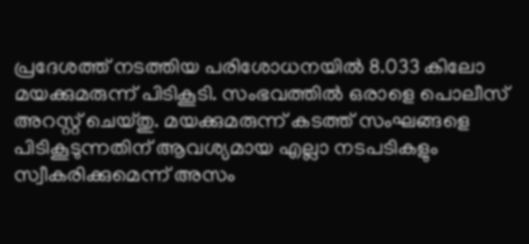പ്രദേശത്ത് നടത്തിയ പരിശോധനയിൽ 8.033 കിലോ മയക്കുമരുന്ന് പിടികൂടി. സംഭവത്തിൽ ഒരാളെ പൊലീസ് അറസ്റ്റ് ചെയ്തു. മയക്കുമരുന്ന് കടത്ത് സംഘങ്ങളെ പിടികൂടുന്നതിന് ആവശ്യമായ എല്ലാ നടപടികളും സ്വീകരിക്കുമെന്ന് അസം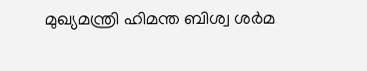മുഖ്യമന്ത്രി ഹിമന്ത ബിശ്വ ശർമ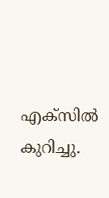എക്സിൽ കുറിച്ചു.